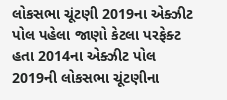લોકસભા ચૂંટણી 2019ના એક્ઝીટ પોલ પહેલા જાણો કેટલા પરફેક્ટ હતા 2014ના એક્ઝીટ પોલ
2019ની લોકસભા ચૂંટણીના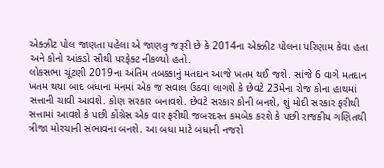એક્ઝીટ પોલ જાણતા પહેલા એ જાણવુ જરૂરી છે કે 2014ના એક્ઝીટ પોલના પરિણામ કેવા હતા અને કોનો આંકડો સૌથી પરફેક્ટ નીકળ્યો હતો.
લોકસભા ચૂંટણી 2019ના અંતિમ તબક્કાનું મતદાન આજે ખતમ થઈ જશે. સાંજે 6 વાગે મતદાન ખતમ થયા બાદ બધાના મનમાં એક જ સવાલ ઉઠવા લાગશે કે છેવટે 23મેના રોજ કોના હાથમાં સત્તાની ચાવી આવશે. કોણ સરકાર બનાવશે. છેવટે સરકાર કોની બનશે, શું મોદી સરકાર ફરીથી સત્તામાં આવશે કે પછી કોંગ્રેસ એક વાર ફરીથી જબરદસ્ત કમબેક કરશે કે પછી રાજકીય ગણિતથી ત્રીજા મોરચાની સંભાવના બનશે. આ બધા માટે બધાની નજરો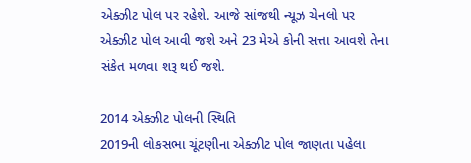એક્ઝીટ પોલ પર રહેશે. આજે સાંજથી ન્યૂઝ ચેનલો પર એક્ઝીટ પોલ આવી જશે અને 23 મેએ કોની સત્તા આવશે તેના સંકેત મળવા શરૂ થઈ જશે.

2014 એક્ઝીટ પોલની સ્થિતિ
2019ની લોકસભા ચૂંટણીના એક્ઝીટ પોલ જાણતા પહેલા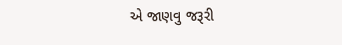એ જાણવુ જરૂરી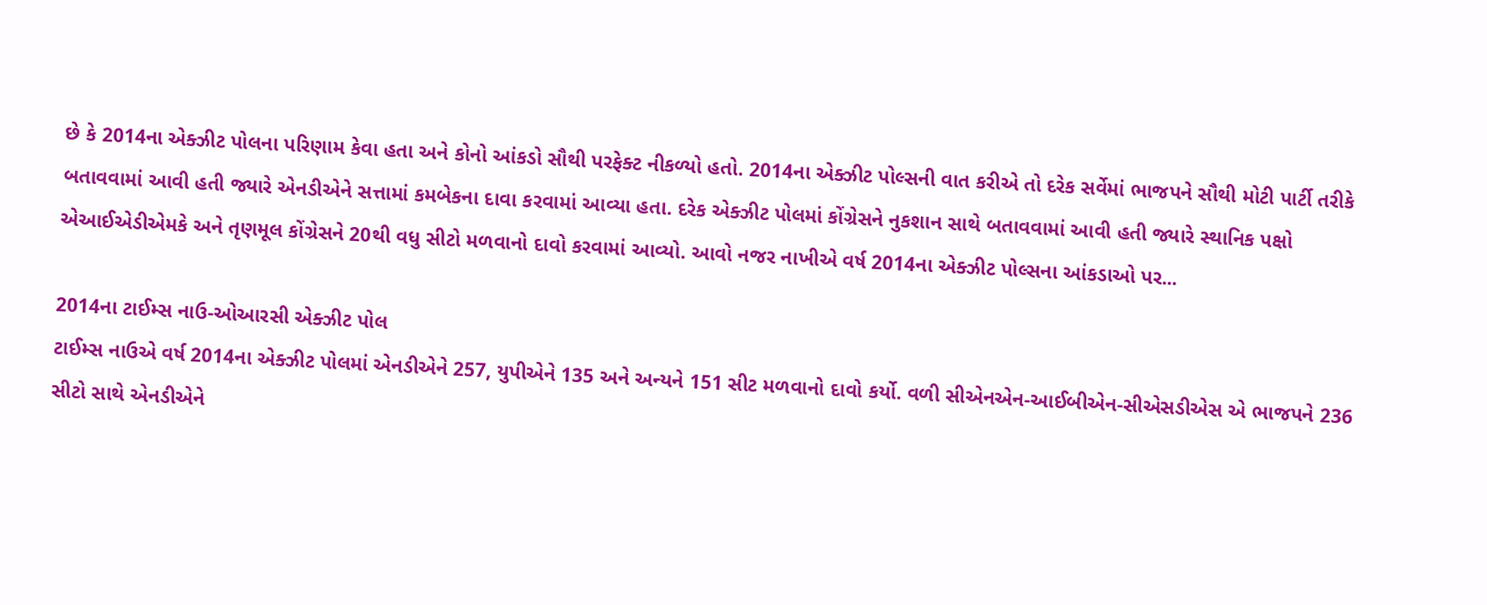છે કે 2014ના એક્ઝીટ પોલના પરિણામ કેવા હતા અને કોનો આંકડો સૌથી પરફેક્ટ નીકળ્યો હતો. 2014ના એક્ઝીટ પોલ્સની વાત કરીએ તો દરેક સર્વેમાં ભાજપને સૌથી મોટી પાર્ટી તરીકે બતાવવામાં આવી હતી જ્યારે એનડીએને સત્તામાં કમબેકના દાવા કરવામાં આવ્યા હતા. દરેક એક્ઝીટ પોલમાં કોંગ્રેસને નુકશાન સાથે બતાવવામાં આવી હતી જ્યારે સ્થાનિક પક્ષો એઆઈએડીએમકે અને તૃણમૂલ કોંગ્રેસને 20થી વધુ સીટો મળવાનો દાવો કરવામાં આવ્યો. આવો નજર નાખીએ વર્ષ 2014ના એક્ઝીટ પોલ્સના આંકડાઓ પર...

2014ના ટાઈમ્સ નાઉ-ઓઆરસી એક્ઝીટ પોલ
ટાઈમ્સ નાઉએ વર્ષ 2014ના એક્ઝીટ પોલમાં એનડીએને 257, યુપીએને 135 અને અન્યને 151 સીટ મળવાનો દાવો કર્યો. વળી સીએનએન-આઈબીએન-સીએસડીએસ એ ભાજપને 236 સીટો સાથે એનડીએને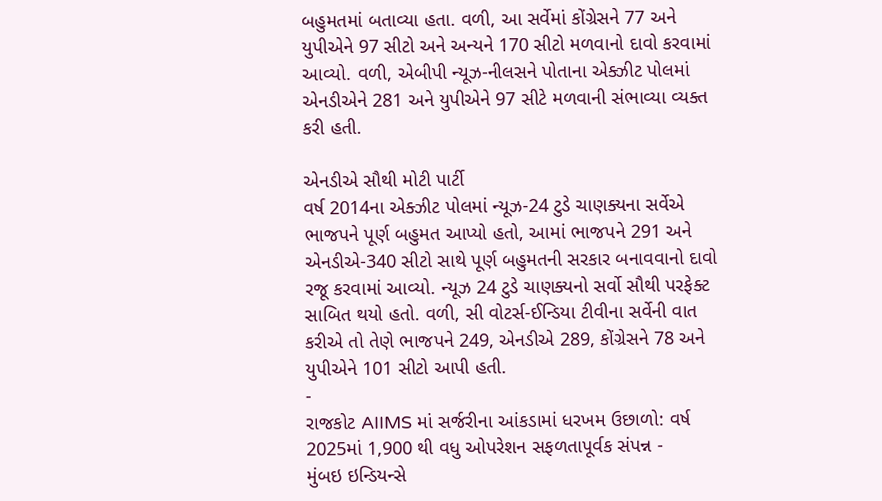બહુમતમાં બતાવ્યા હતા. વળી, આ સર્વેમાં કોંગ્રેસને 77 અને યુપીએને 97 સીટો અને અન્યને 170 સીટો મળવાનો દાવો કરવામાં આવ્યો. વળી, એબીપી ન્યૂઝ-નીલસને પોતાના એક્ઝીટ પોલમાં એનડીએને 281 અને યુપીએને 97 સીટે મળવાની સંભાવ્યા વ્યક્ત કરી હતી.

એનડીએ સૌથી મોટી પાર્ટી
વર્ષ 2014ના એક્ઝીટ પોલમાં ન્યૂઝ-24 ટુડે ચાણક્યના સર્વેએ ભાજપને પૂર્ણ બહુમત આપ્યો હતો, આમાં ભાજપને 291 અને એનડીએ-340 સીટો સાથે પૂર્ણ બહુમતની સરકાર બનાવવાનો દાવો રજૂ કરવામાં આવ્યો. ન્યૂઝ 24 ટુડે ચાણક્યનો સર્વો સૌથી પરફેક્ટ સાબિત થયો હતો. વળી, સી વોટર્સ-ઈન્ડિયા ટીવીના સર્વેની વાત કરીએ તો તેણે ભાજપને 249, એનડીએ 289, કોંગ્રેસને 78 અને યુપીએને 101 સીટો આપી હતી.
-
રાજકોટ AIIMS માં સર્જરીના આંકડામાં ધરખમ ઉછાળો: વર્ષ 2025માં 1,900 થી વધુ ઓપરેશન સફળતાપૂર્વક સંપન્ન -
મુંબઇ ઇન્ડિયન્સે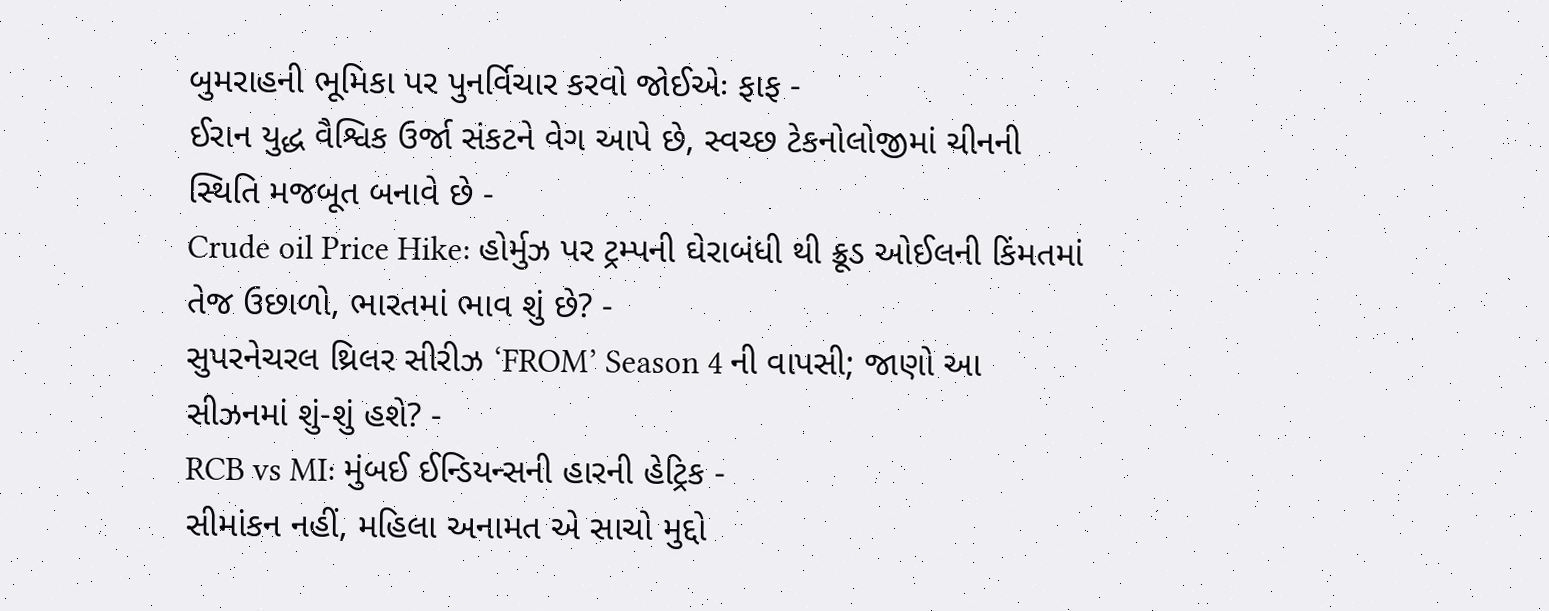બુમરાહની ભૂમિકા પર પુનર્વિચાર કરવો જોઈએઃ ફાફ -
ઈરાન યુદ્ધ વૈશ્વિક ઉર્જા સંકટને વેગ આપે છે, સ્વચ્છ ટેકનોલોજીમાં ચીનની સ્થિતિ મજબૂત બનાવે છે -
Crude oil Price Hike: હોર્મુઝ પર ટ્રમ્પની ઘેરાબંધી થી ક્રૂડ ઓઈલની કિંમતમાં તેજ ઉછાળો, ભારતમાં ભાવ શું છે? -
સુપરનેચરલ થ્રિલર સીરીઝ ‘FROM’ Season 4 ની વાપસી; જાણો આ સીઝનમાં શું-શું હશે? -
RCB vs MI: મુંબઈ ઈન્ડિયન્સની હારની હેટ્રિક -
સીમાંકન નહીં, મહિલા અનામત એ સાચો મુદ્દો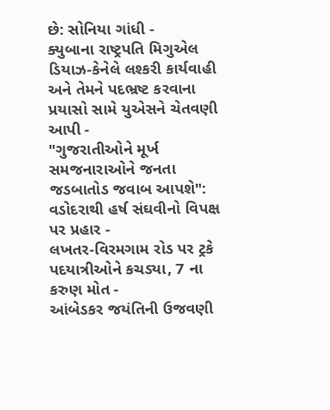છે: સોનિયા ગાંધી -
ક્યુબાના રાષ્ટ્રપતિ મિગુએલ ડિયાઝ-કેનેલે લશ્કરી કાર્યવાહી અને તેમને પદભ્રષ્ટ કરવાના પ્રયાસો સામે યુએસને ચેતવણી આપી -
"ગુજરાતીઓને મૂર્ખ સમજનારાઓને જનતા જડબાતોડ જવાબ આપશે": વડોદરાથી હર્ષ સંઘવીનો વિપક્ષ પર પ્રહાર -
લખતર-વિરમગામ રોડ પર ટ્રકે પદયાત્રીઓને કચડ્યા, 7 ના કરુણ મોત -
આંબેડકર જયંતિની ઉજવણી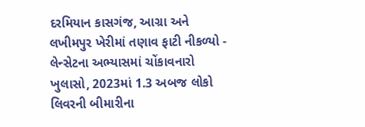દરમિયાન કાસગંજ, આગ્રા અને લખીમપુર ખેરીમાં તણાવ ફાટી નીકળ્યો -
લેન્સેટના અભ્યાસમાં ચોંકાવનારો ખુલાસો, 2023માં 1.3 અબજ લોકો લિવરની બીમારીના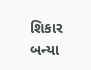શિકાર બન્યા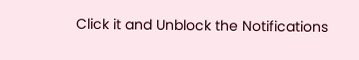Click it and Unblock the Notifications